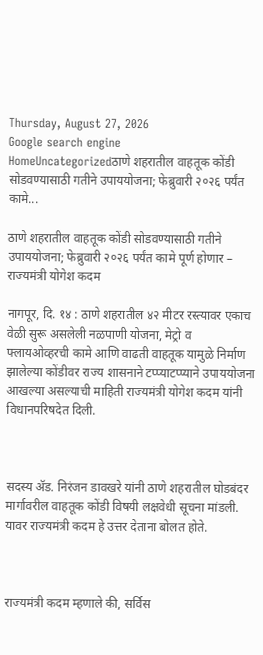Thursday, August 27, 2026
Google search engine
HomeUncategorizedठाणे शहरातील वाहतूक कोंडी सोडवण्यासाठी गतीने उपाययोजना; फेब्रुवारी २०२६ पर्यंत कामे...

ठाणे शहरातील वाहतूक कोंडी सोडवण्यासाठी गतीने उपाययोजना; फेब्रुवारी २०२६ पर्यंत कामे पूर्ण होणार – राज्यमंत्री योगेश कदम

नागपूर, दि. १४ : ठाणे शहरातील ४२ मीटर रस्त्यावर एकाच वेळी सुरू असलेली नळपाणी योजना, मेट्रो व फ्लायओव्हरची कामे आणि वाढती वाहतूक यामुळे निर्माण झालेल्या कोंडीवर राज्य शासनाने टप्प्याटप्प्याने उपाययोजना आखल्या असल्याची माहिती राज्यमंत्री योगेश कदम यांनी विधानपरिषदेत दिली.



सदस्य ॲड. निरंजन डावखरे यांनी ठाणे शहरातील घोडबंदर मार्गावरील वाहतूक कोंडी विषयी लक्षवेधी सूचना मांडली. यावर राज्यमंत्री कदम हे उत्तर देताना बोलत होते.



राज्यमंत्री कदम म्हणाले की, सर्विस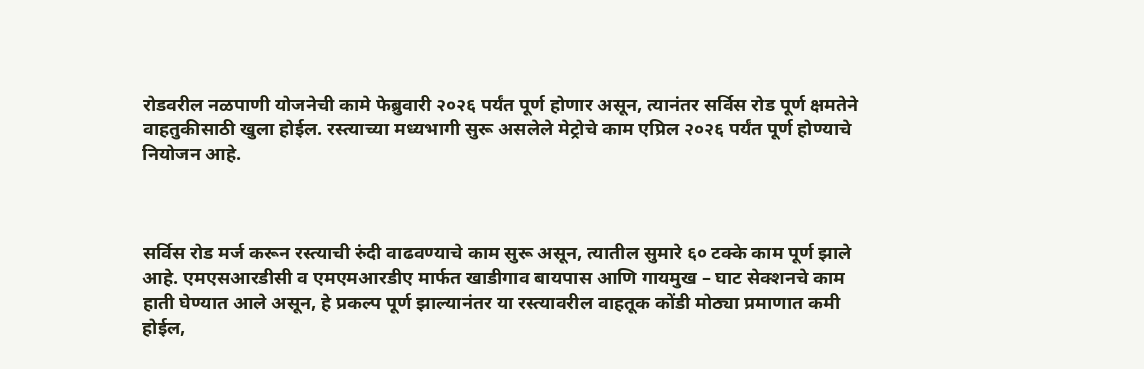रोडवरील नळपाणी योजनेची कामे फेब्रुवारी २०२६ पर्यंत पूर्ण होणार असून, त्यानंतर सर्विस रोड पूर्ण क्षमतेने वाहतुकीसाठी खुला होईल. रस्त्याच्या मध्यभागी सुरू असलेले मेट्रोचे काम एप्रिल २०२६ पर्यंत पूर्ण होण्याचे नियोजन आहे.



सर्विस रोड मर्ज करून रस्त्याची रुंदी वाढवण्याचे काम सुरू असून, त्यातील सुमारे ६० टक्के काम पूर्ण झाले आहे. एमएसआरडीसी व एमएमआरडीए मार्फत खाडीगाव बायपास आणि गायमुख – घाट सेक्शनचे काम हाती घेण्यात आले असून, हे प्रकल्प पूर्ण झाल्यानंतर या रस्त्यावरील वाहतूक कोंडी मोठ्या प्रमाणात कमी होईल,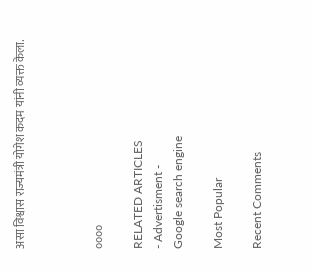असा विश्वास राज्यमंत्री योगेश कदम यांनी व्यक्त केला.



००००

RELATED ARTICLES
- Advertisment -
Google search engine

Most Popular

Recent Comments